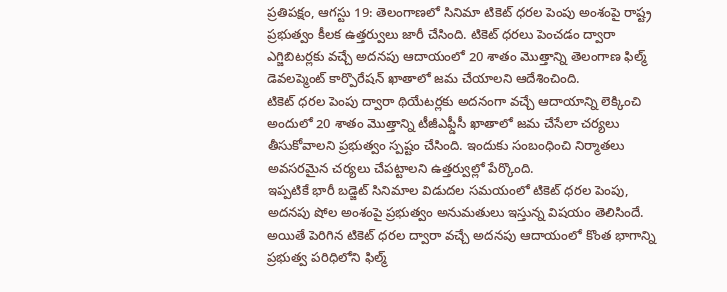ప్రతిపక్షం, ఆగస్టు 19: తెలంగాణలో సినిమా టికెట్ ధరల పెంపు అంశంపై రాష్ట్ర ప్రభుత్వం కీలక ఉత్తర్వులు జారీ చేసింది. టికెట్ ధరలు పెంచడం ద్వారా ఎగ్జిబిటర్లకు వచ్చే అదనపు ఆదాయంలో 20 శాతం మొత్తాన్ని తెలంగాణ ఫిల్మ్ డెవలప్మెంట్ కార్పొరేషన్ ఖాతాలో జమ చేయాలని ఆదేశించింది.
టికెట్ ధరల పెంపు ద్వారా థియేటర్లకు అదనంగా వచ్చే ఆదాయాన్ని లెక్కించి అందులో 20 శాతం మొత్తాన్ని టీజీఎఫ్డీసీ ఖాతాలో జమ చేసేలా చర్యలు తీసుకోవాలని ప్రభుత్వం స్పష్టం చేసింది. ఇందుకు సంబంధించి నిర్మాతలు అవసరమైన చర్యలు చేపట్టాలని ఉత్తర్వుల్లో పేర్కొంది.
ఇప్పటికే భారీ బడ్జెట్ సినిమాల విడుదల సమయంలో టికెట్ ధరల పెంపు, అదనపు షోల అంశంపై ప్రభుత్వం అనుమతులు ఇస్తున్న విషయం తెలిసిందే. అయితే పెరిగిన టికెట్ ధరల ద్వారా వచ్చే అదనపు ఆదాయంలో కొంత భాగాన్ని ప్రభుత్వ పరిధిలోని ఫిల్మ్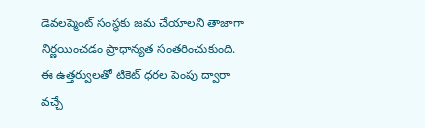డెవలప్మెంట్ సంస్థకు జమ చేయాలని తాజాగా నిర్ణయించడం ప్రాధాన్యత సంతరించుకుంది.
ఈ ఉత్తర్వులతో టికెట్ ధరల పెంపు ద్వారా వచ్చే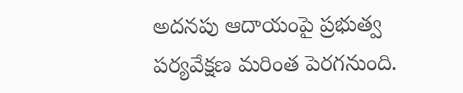అదనపు ఆదాయంపై ప్రభుత్వ పర్యవేక్షణ మరింత పెరగనుంది.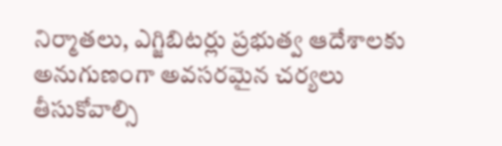నిర్మాతలు, ఎగ్జిబిటర్లు ప్రభుత్వ ఆదేశాలకు అనుగుణంగా అవసరమైన చర్యలు తీసుకోవాల్సి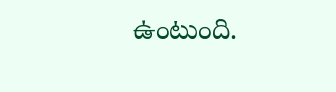ఉంటుంది.